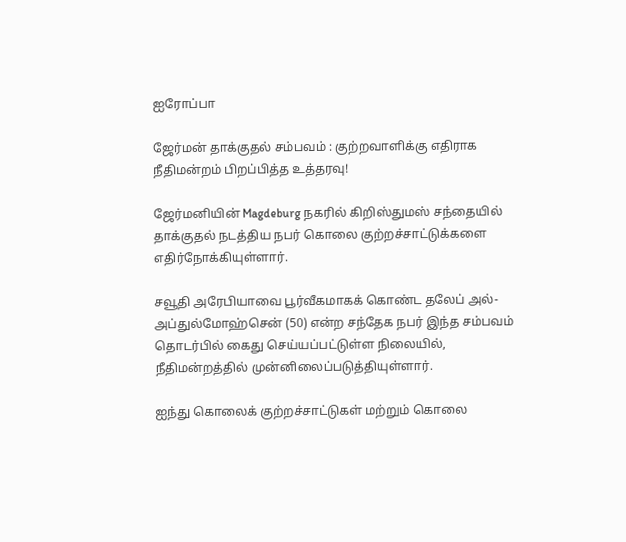ஐரோப்பா

ஜேர்மன் தாக்குதல் சம்பவம் : குற்றவாளிக்கு எதிராக நீதிமன்றம் பிறப்பித்த உத்தரவு!

ஜேர்மனியின் Magdeburg நகரில் கிறிஸ்துமஸ் சந்தையில் தாக்குதல் நடத்திய நபர் கொலை குற்றச்சாட்டுக்களை எதிர்நோக்கியுள்ளார்.

சவூதி அரேபியாவை பூர்வீகமாகக் கொண்ட தலேப் அல்-அப்துல்மோஹ்சென் (50) என்ற சந்தேக நபர் இந்த சம்பவம் தொடர்பில் கைது செய்யப்பட்டுள்ள நிலையில், நீதிமன்றத்தில் முன்னிலைப்படுத்தியுள்ளார்.

ஐந்து கொலைக் குற்றச்சாட்டுகள் மற்றும் கொலை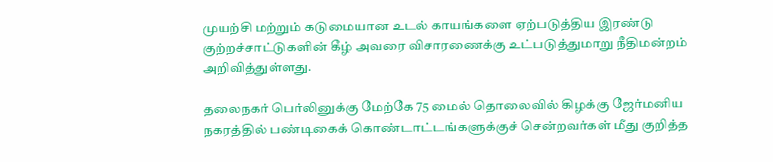முயற்சி மற்றும் கடுமையான உடல் காயங்களை ஏற்படுத்திய இரண்டு குற்றச்சாட்டுகளின் கீழ் அவரை விசாரணைக்கு உட்படுத்துமாறு நீதிமன்றம் அறிவித்துள்ளது.

தலைநகர் பெர்லினுக்கு மேற்கே 75 மைல் தொலைவில் கிழக்கு ஜேர்மனிய நகரத்தில் பண்டிகைக் கொண்டாட்டங்களுக்குச் சென்றவர்கள் மீது குறித்த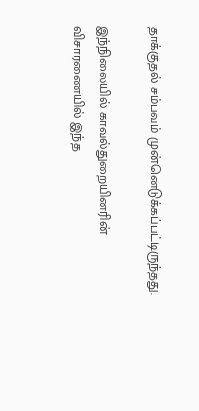தாக்குதல் சம்பவம் முன்னெடுக்கப்பட்டிருந்தது.

இந்நிலையில் காவல்துறையினரின் விசாரணையில் இந்த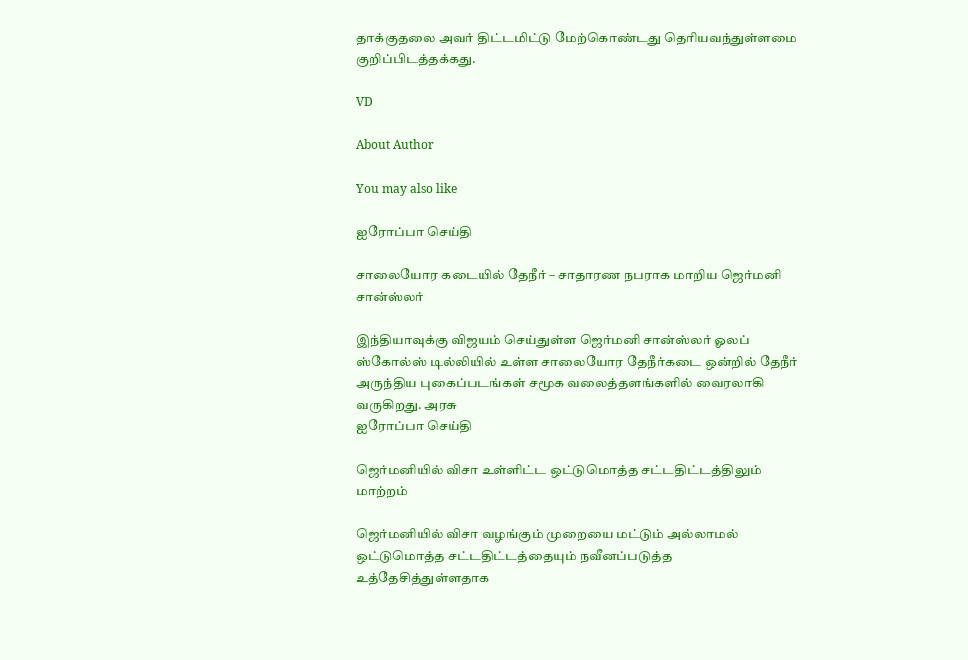தாக்குதலை அவர் திட்டமிட்டு மேற்கொண்டது தெரியவந்துள்ளமை குறிப்பிடத்தக்கது.

VD

About Author

You may also like

ஐரோப்பா செய்தி

சாலையோர கடையில் தேநீர் – சாதாரண நபராக மாறிய ஜெர்மனி சான்ஸ்லர்

இந்தியாவுக்கு விஜயம் செய்துள்ள ஜெர்மனி சான்ஸ்லர் ஓலப் ஸ்கோல்ஸ் டில்லியில் உள்ள சாலையோர தேநீர்கடை ஒன்றில் தேநீர் அருந்திய புகைப்படங்கள் சமூக வலைத்தளங்களில் வைரலாகி வருகிறது. அரசு
ஐரோப்பா செய்தி

ஜெர்மனியில் விசா உள்ளிட்ட ஒட்டுமொத்த சட்டதிட்டத்திலும் மாற்றம்

ஜெர்மனியில் விசா வழங்கும் முறையை மட்டும் அல்லாமல் ஒட்டுமொத்த சட்டதிட்டத்தையும் நவீனப்படுத்த உத்தேசித்துள்ளதாக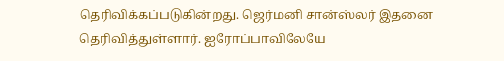தெரிவிக்கப்படுகின்றது. ஜெர்மனி சான்ஸ்லர் இதனை தெரிவித்துள்ளார். ஐரோப்பாவிலேயே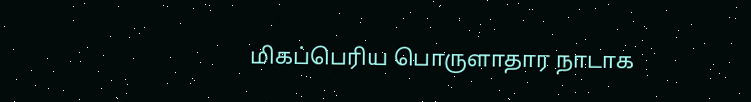மிகப்பெரிய பொருளாதார நாடாக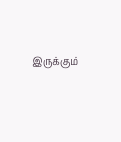இருக்கும்